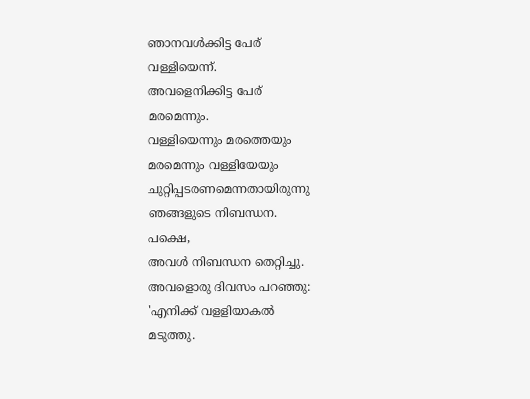ഞാനവൾക്കിട്ട പേര്
വള്ളിയെന്ന്.
അവളെനിക്കിട്ട പേര്
മരമെന്നും.
വള്ളിയെന്നും മരത്തെയും
മരമെന്നും വള്ളിയേയും
ചുറ്റിപ്പടരണമെന്നതായിരുന്നു
ഞങ്ങളുടെ നിബന്ധന.
പക്ഷെ,
അവൾ നിബന്ധന തെറ്റിച്ചു.
അവളൊരു ദിവസം പറഞ്ഞു:
'എനിക്ക് വളളിയാകൽ
മടുത്തു.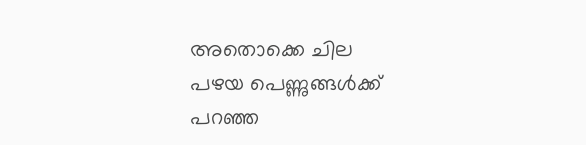അതൊക്കെ ചില
പഴയ പെണ്ണുങ്ങൾക്ക്
പറഞ്ഞ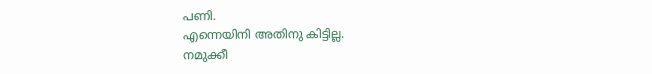പണി.
എന്നെയിനി അതിനു കിട്ടില്ല.
നമുക്കീ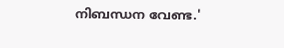നിബന്ധന വേണ്ട.'